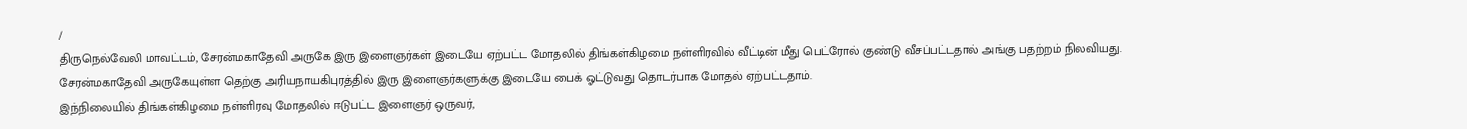/
திருநெல்வேலி மாவட்டம், சேரன்மகாதேவி அருகே இரு இளைஞர்கள் இடையே ஏற்பட்ட மோதலில் திங்கள்கிழமை நள்ளிரவில் வீட்டின் மீது பெட்ரோல் குண்டு வீசப்பட்டதால் அங்கு பதற்றம் நிலவியது.
சேரன்மகாதேவி அருகேயுள்ள தெற்கு அரியநாயகிபுரத்தில் இரு இளைஞர்களுக்கு இடையே பைக் ஓட்டுவது தொடர்பாக மோதல் ஏற்பட்டதாம்.
இந்நிலையில் திங்கள்கிழமை நள்ளிரவு மோதலில் ஈடுபட்ட இளைஞர் ஒருவர்,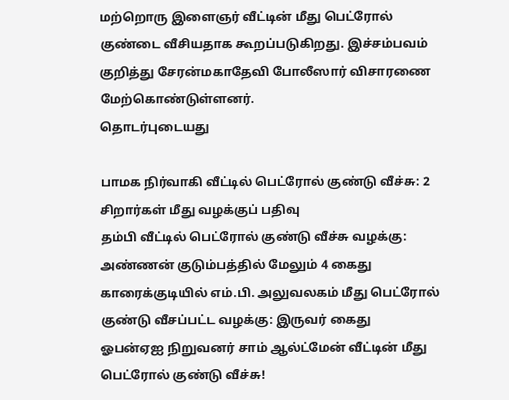மற்றொரு இளைஞர் வீட்டின் மீது பெட்ரோல் குண்டை வீசியதாக கூறப்படுகிறது. இச்சம்பவம் குறித்து சேரன்மகாதேவி போலீஸார் விசாரணை மேற்கொண்டுள்ளனர்.
தொடர்புடையது

பாமக நிர்வாகி வீட்டில் பெட்ரோல் குண்டு வீச்சு: 2 சிறார்கள் மீது வழக்குப் பதிவு
தம்பி வீட்டில் பெட்ரோல் குண்டு வீச்சு வழக்கு: அண்ணன் குடும்பத்தில் மேலும் 4 கைது
காரைக்குடியில் எம்.பி. அலுவலகம் மீது பெட்ரோல் குண்டு வீசப்பட்ட வழக்கு: இருவர் கைது
ஓபன்ஏஐ நிறுவனர் சாம் ஆல்ட்மேன் வீட்டின் மீது பெட்ரோல் குண்டு வீச்சு!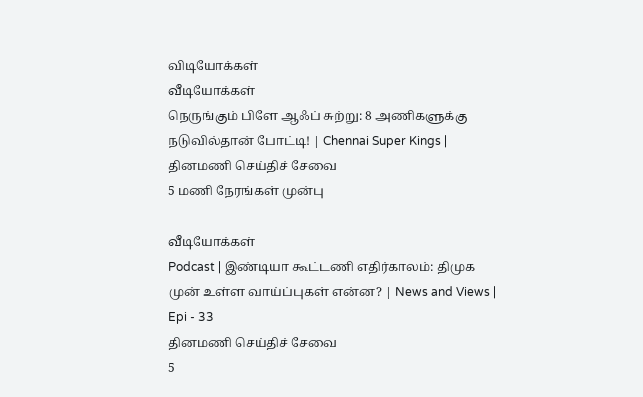விடியோக்கள்
வீடியோக்கள்
நெருங்கும் பிளே ஆஃப் சுற்று: 8 அணிகளுக்கு நடுவில்தான் போட்டி! | Chennai Super Kings |
தினமணி செய்திச் சேவை
5 மணி நேரங்கள் முன்பு

வீடியோக்கள்
Podcast | இண்டியா கூட்டணி எதிர்காலம்: திமுக முன் உள்ள வாய்ப்புகள் என்ன? | News and Views | Epi - 33
தினமணி செய்திச் சேவை
5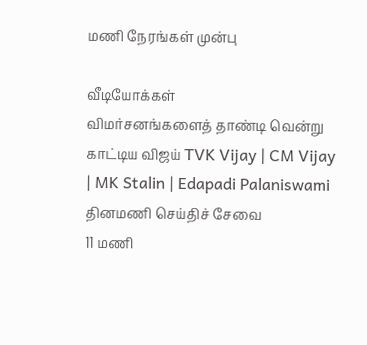மணி நேரங்கள் முன்பு

வீடியோக்கள்
விமர்சனங்களைத் தாண்டி வென்று காட்டிய விஜய் TVK Vijay | CM Vijay | MK Stalin | Edapadi Palaniswami
தினமணி செய்திச் சேவை
11 மணி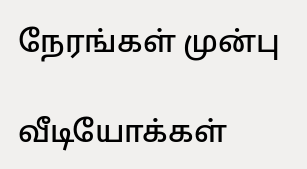நேரங்கள் முன்பு

வீடியோக்கள்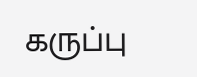கருப்பு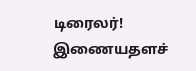டிரைலர்!
இணையதளச்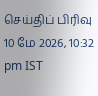செய்திப் பிரிவு
10 மே 2026, 10:32 pm IST